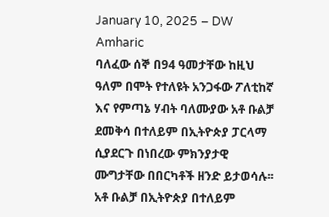January 10, 2025 – DW Amharic
ባለፈው ሰኞ በ94 ዓመታቸው ከዚህ ዓለም በሞት የተለዩት አንጋፋው ፖለቲከኛ እና የምጣኔ ሃብት ባለሙያው አቶ ቡልቻ ደመቅሳ በተለይም በኢትዮጵያ ፓርላማ ሲያደርጉ በነበረው ምክንያታዊ ሙግታቸው በበርካቶች ዘንድ ይታወሳሉ፡፡አቶ ቡልቻ በኢትዮጵያ በተለይም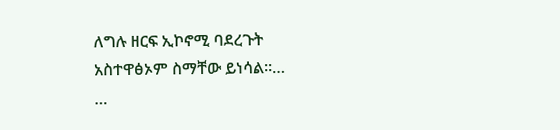ለግሉ ዘርፍ ኢኮኖሚ ባደረጉት አስተዋፅኦም ስማቸው ይነሳል።…
…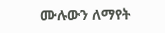ሙሉውን ለማየት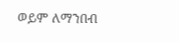ወይም ለማንበብ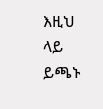እዚህ ላይ ይጫኑ